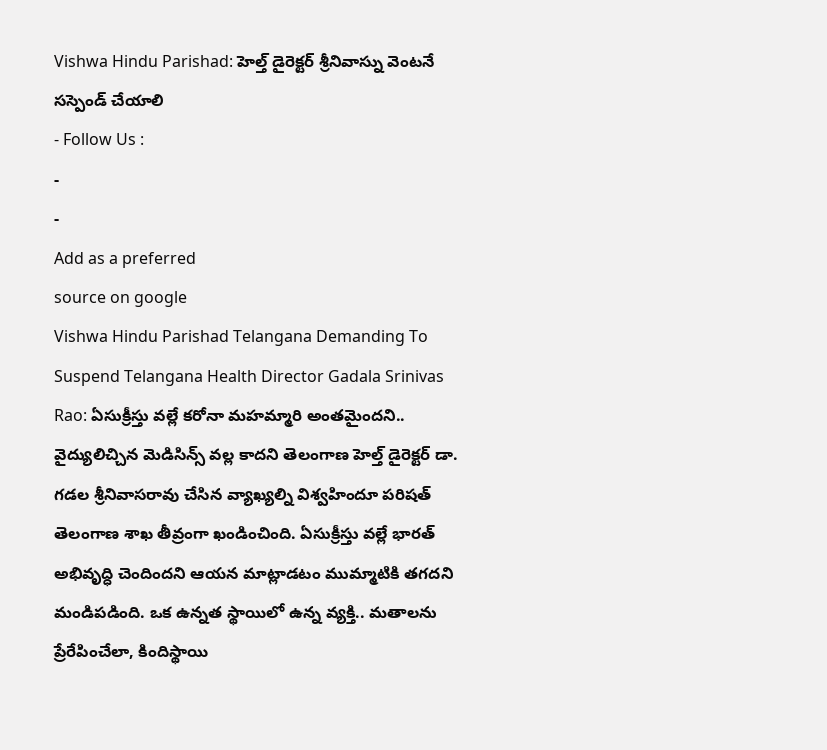Vishwa Hindu Parishad: హెల్త్ డైరెక్టర్ శ్రీనివాస్ను వెంటనే సస్పెండ్ చేయాలి
- Follow Us :
-
-
Add as a preferred
source on google
Vishwa Hindu Parishad Telangana Demanding To Suspend Telangana Health Director Gadala Srinivas Rao: ఏసుక్రీస్తు వల్లే కరోనా మహమ్మారి అంతమైందని.. వైద్యులిచ్చిన మెడిసిన్స్ వల్ల కాదని తెలంగాణ హెల్త్ డైరెక్టర్ డా. గడల శ్రీనివాసరావు చేసిన వ్యాఖ్యల్ని విశ్వహిందూ పరిషత్ తెలంగాణ శాఖ తీవ్రంగా ఖండించింది. ఏసుక్రీస్తు వల్లే భారత్ అభివృద్ధి చెందిందని ఆయన మాట్లాడటం ముమ్మాటికి తగదని మండిపడింది. ఒక ఉన్నత స్థాయిలో ఉన్న వ్యక్తి.. మతాలను ప్రేరేపించేలా, కిందిస్థాయి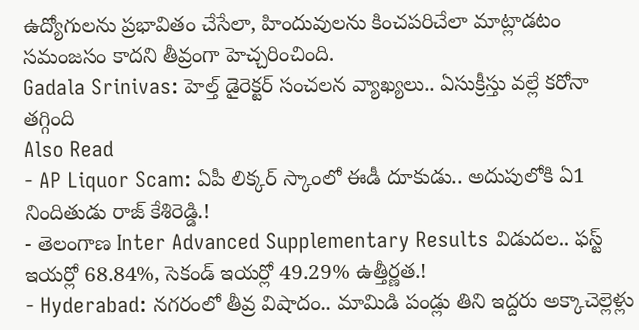ఉద్యోగులను ప్రభావితం చేసేలా, హిందువులను కించపరిచేలా మాట్లాడటం సమంజసం కాదని తీవ్రంగా హెచ్చరించింది.
Gadala Srinivas: హెల్త్ డైరెక్టర్ సంచలన వ్యాఖ్యలు.. ఏసుక్రీస్తు వల్లే కరోనా తగ్గింది
Also Read
- AP Liquor Scam: ఏపీ లిక్కర్ స్కాంలో ఈడీ దూకుడు.. అదుపులోకి ఏ1 నిందితుడు రాజ్ కేశిరెడ్డి.!
- తెలంగాణ Inter Advanced Supplementary Results విడుదల.. ఫస్ట్ ఇయర్లో 68.84%, సెకండ్ ఇయర్లో 49.29% ఉత్తీర్ణత.!
- Hyderabad: నగరంలో తీవ్ర విషాదం.. మామిడి పండ్లు తిని ఇద్దరు అక్కాచెల్లెళ్లు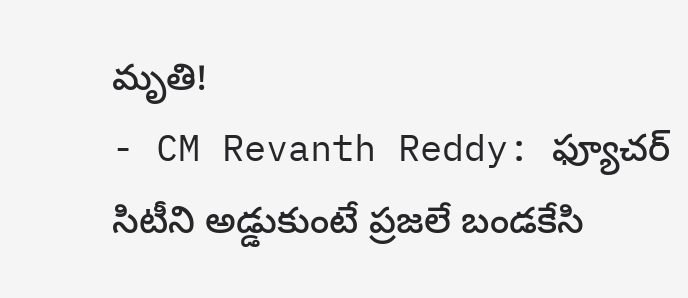మృతి!
- CM Revanth Reddy: ఫ్యూచర్ సిటీని అడ్డుకుంటే ప్రజలే బండకేసి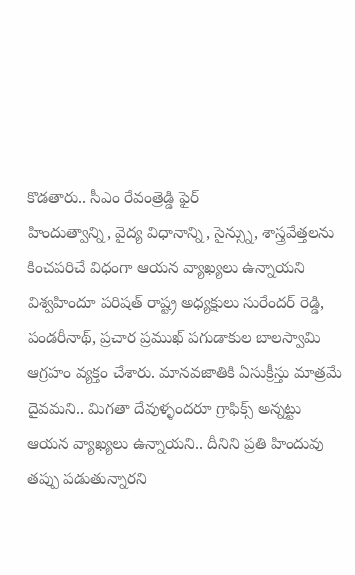కొడతారు.. సీఎం రేవంత్రెడ్డి ఫైర్
హిందుత్వాన్ని, వైద్య విధానాన్ని, సైన్స్ను, శాస్త్రవేత్తలను కించపరిచే విధంగా ఆయన వ్యాఖ్యలు ఉన్నాయని విశ్వహిందూ పరిషత్ రాష్ట్ర అధ్యక్షులు సురేందర్ రెడ్డి, పండరీనాథ్, ప్రచార ప్రముఖ్ పగుడాకుల బాలస్వామి ఆగ్రహం వ్యక్తం చేశారు. మానవజాతికి ఏసుక్రీస్తు మాత్రమే దైవమని.. మిగతా దేవుళ్ళందరూ గ్రాఫిక్స్ అన్నట్టు ఆయన వ్యాఖ్యలు ఉన్నాయని.. దీనిని ప్రతి హిందువు తప్పు పడుతున్నారని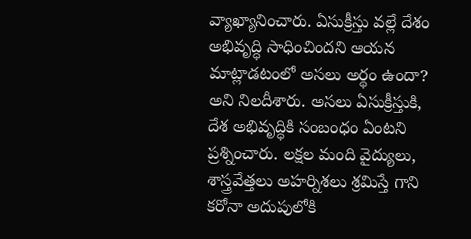వ్యాఖ్యానించారు. ఏసుక్రీస్తు వల్లే దేశం అభివృద్ధి సాధించిందని ఆయన మాట్లాడటంలో అసలు అర్థం ఉందా? అని నిలదీశారు. అసలు ఏసుక్రీస్తుకి, దేశ అభివృద్ధికి సంబంధం ఏంటని ప్రశ్నించారు. లక్షల మంది వైద్యులు, శాస్త్రవేత్తలు అహర్నిశలు శ్రమిస్తే గాని కరోనా అదుపులోకి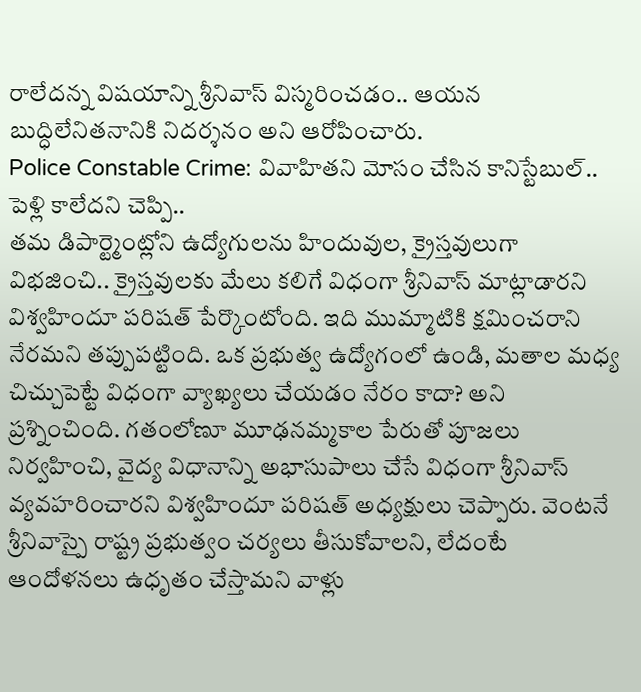రాలేదన్న విషయాన్ని శ్రీనివాస్ విస్మరించడం.. ఆయన బుద్ధిలేనితనానికి నిదర్శనం అని ఆరోపించారు.
Police Constable Crime: వివాహితని మోసం చేసిన కానిస్టేబుల్.. పెళ్లి కాలేదని చెప్పి..
తమ డిపార్ట్మెంట్లోని ఉద్యోగులను హిందువుల, క్రైస్తవులుగా విభజించి.. క్రైస్తవులకు మేలు కలిగే విధంగా శ్రీనివాస్ మాట్లాడారని విశ్వహిందూ పరిషత్ పేర్కొంటోంది. ఇది ముమ్మాటికి క్షమించరాని నేరమని తప్పుపట్టింది. ఒక ప్రభుత్వ ఉద్యోగంలో ఉండి, మతాల మధ్య చిచ్చుపెట్టే విధంగా వ్యాఖ్యలు చేయడం నేరం కాదా? అని ప్రశ్నించింది. గతంలోణూ మూఢనమ్మకాల పేరుతో పూజలు నిర్వహించి, వైద్య విధానాన్ని అభాసుపాలు చేసే విధంగా శ్రీనివాస్ వ్యవహరించారని విశ్వహిందూ పరిషత్ అధ్యక్షులు చెప్పారు. వెంటనే శ్రీనివాస్పై రాష్ట్ర ప్రభుత్వం చర్యలు తీసుకోవాలని, లేదంటే ఆందోళనలు ఉధృతం చేస్తామని వాళ్లు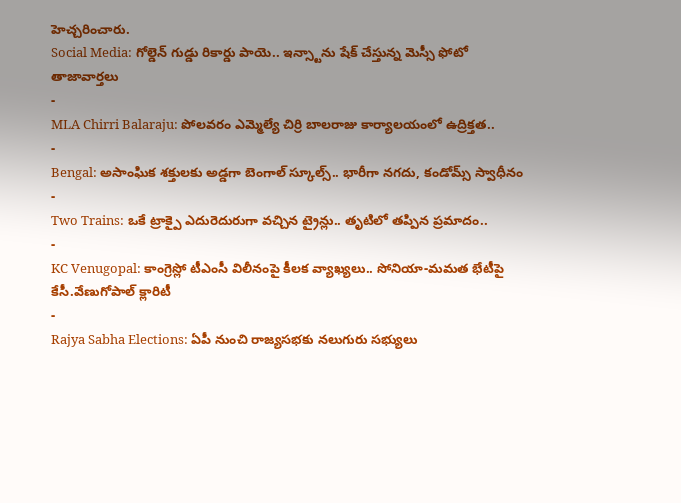హెచ్చరించారు.
Social Media: గోల్డెన్ గుడ్డు రికార్డు పాయె.. ఇన్స్టాను షేక్ చేస్తున్న మెస్సీ ఫోటో
తాజావార్తలు
-
MLA Chirri Balaraju: పోలవరం ఎమ్మెల్యే చిర్రి బాలరాజు కార్యాలయంలో ఉద్రిక్తత..
-
Bengal: అసాంఘిక శక్తులకు అడ్డగా బెంగాల్ స్కూల్స్.. భారీగా నగదు, కండోమ్స్ స్వాధీనం
-
Two Trains: ఒకే ట్రాక్పై ఎదురెదురుగా వచ్చిన ట్రైన్లు.. తృటిలో తప్పిన ప్రమాదం..
-
KC Venugopal: కాంగ్రెస్లో టీఎంసీ విలీనంపై కీలక వ్యాఖ్యలు.. సోనియా-మమత భేటీపై కేసీ.వేణుగోపాల్ క్లారిటీ
-
Rajya Sabha Elections: ఏపీ నుంచి రాజ్యసభకు నలుగురు సభ్యులు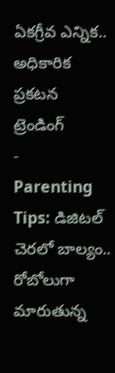ఏకగ్రీవ ఎన్నిక.. అధికారిక ప్రకటన
ట్రెండింగ్
-
Parenting Tips: డిజిటల్ చెరలో బాల్యం.. రోబోలుగా మారుతున్న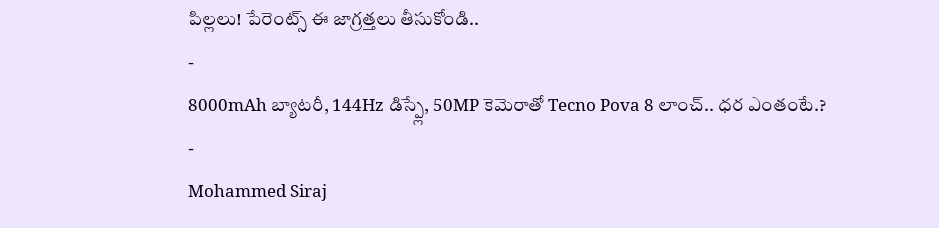పిల్లలు! పేరెంట్స్ ఈ జాగ్రత్తలు తీసుకోండి..
-
8000mAh బ్యాటరీ, 144Hz డిస్ప్లే, 50MP కెమెరాతో Tecno Pova 8 లాంచ్.. ధర ఎంతంటే.?
-
Mohammed Siraj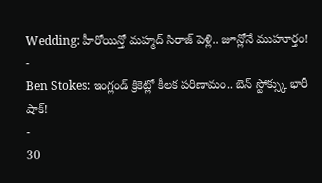Wedding: హీరోయిన్తో మహ్మద్ సిరాజ్ పెళ్లి.. జూన్లోనే ముహూర్తం!
-
Ben Stokes: ఇంగ్లండ్ క్రికెట్లో కీలక పరిణామం.. బెన్ స్టోక్స్కు భారీ షాక్!
-
30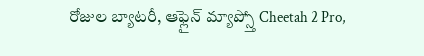రోజుల బ్యాటరీ, ఆఫ్లైన్ మ్యాప్స్తో Cheetah 2 Pro,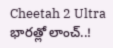Cheetah 2 Ultra భారత్లో లాంచ్..!